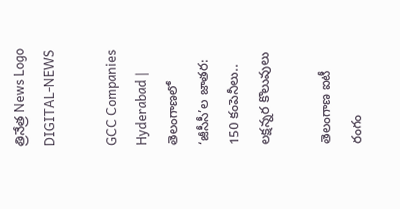త్రినేత్ర News Logo
DIGITAL-NEWS

GCC Companies Hyderabad | తెలంగాణలో ‘జీసీసీ’ల జాతర: 150 కంపెనీలు.. లక్షన్నర కొలువులు

తెలంగాణ ఐటీ రంగం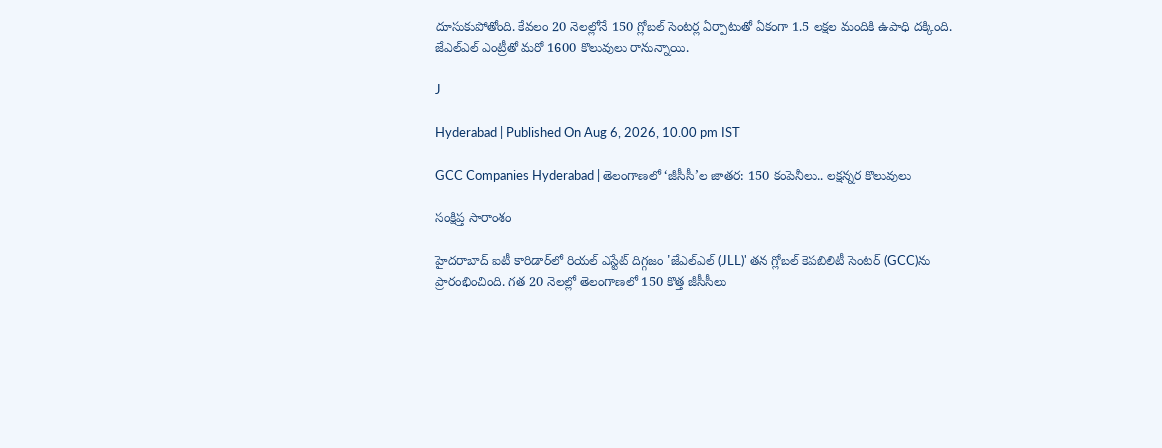దూసుకుపోతోంది. కేవలం 20 నెలల్లోనే 150 గ్లోబల్ సెంటర్ల ఏర్పాటుతో ఏకంగా 1.5 లక్షల మందికి ఉపాధి దక్కింది. జేఎల్‌ఎల్ ఎంట్రీతో మరో 1600 కొలువులు రానున్నాయి.

J

Hyderabad | Published On Aug 6, 2026, 10.00 pm IST

GCC Companies Hyderabad | తెలంగాణలో ‘జీసీసీ’ల జాతర: 150 కంపెనీలు.. లక్షన్నర కొలువులు

సంక్షిప్త సారాంశం

హైదరాబాద్ ఐటీ కారిడార్‌లో రియల్ ఎస్టేట్ దిగ్గజం 'జేఎల్‌ఎల్ (JLL)' తన గ్లోబల్ కెపబిలిటీ సెంటర్ (GCC)ను ప్రారంభించింది. గత 20 నెలల్లో తెలంగాణలో 150 కొత్త జీసీసీలు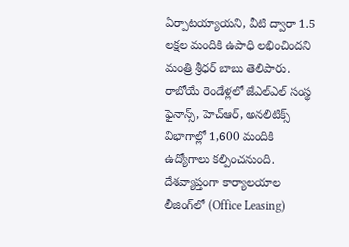ఏర్పాటయ్యాయని, వీటి ద్వారా 1.5 లక్షల మందికి ఉపాధి లభించిందని మంత్రి శ్రీధర్ బాబు తెలిపారు. రాబోయే రెండేళ్లలో జేఎల్‌ఎల్ సంస్థ ఫైనాన్స్, హెచ్‌ఆర్, అనలిటిక్స్ విభాగాల్లో 1,600 మందికి ఉద్యోగాలు కల్పించనుంది. దేశవ్యాప్తంగా కార్యాలయాల లీజింగ్‌లో (Office Leasing)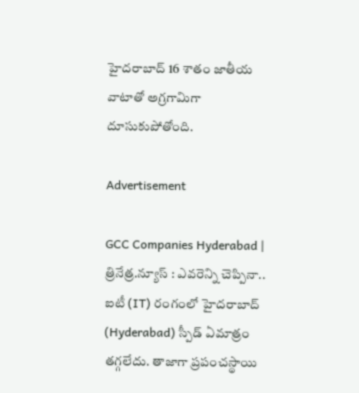హైదరాబాద్ 16 శాతం జాతీయ వాటాతో అగ్రగామిగా దూసుకుపోతోంది.

Advertisement

GCC Companies Hyderabad | త్రినేత్ర.న్యూస్ : ఎవరెన్ని చెప్పినా.. ఐటీ (IT) రంగంలో హైదరాబాద్ (Hyderabad) స్పీడ్ ఏమాత్రం తగ్గలేదు. తాజాగా ప్రపంచస్థాయి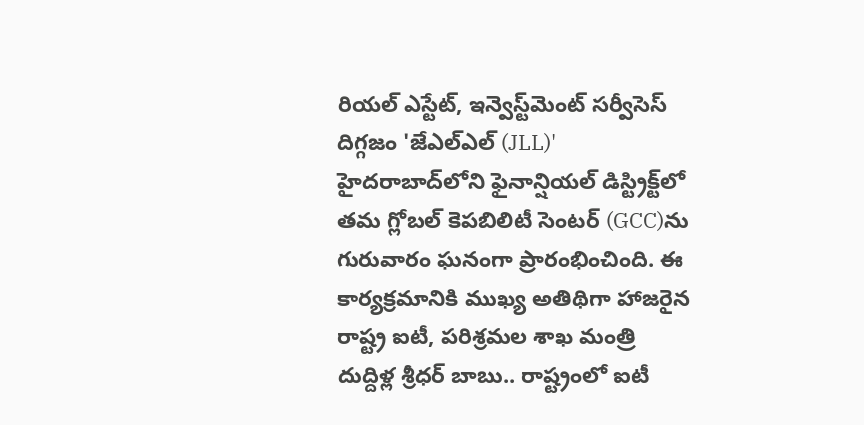రియల్ ఎస్టేట్, ఇన్వెస్ట్‌మెంట్ సర్వీసెస్ దిగ్గజం 'జేఎల్‌ఎల్ (JLL)' హైదరాబాద్‌లోని ఫైనాన్షియల్ డిస్ట్రిక్ట్‌లో తమ గ్లోబల్ కెపబిలిటీ సెంటర్‌ (GCC)ను గురువారం ఘనంగా ప్రారంభించింది. ఈ కార్యక్రమానికి ముఖ్య అతిథిగా హాజరైన రాష్ట్ర ఐటీ, పరిశ్రమల శాఖ మంత్రి దుద్దిళ్ల శ్రీధర్ బాబు.. రాష్ట్రంలో ఐటీ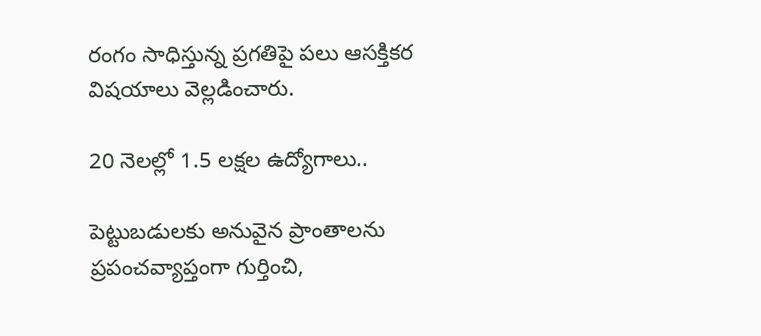రంగం సాధిస్తున్న ప్రగతిపై పలు ఆసక్తికర విషయాలు వెల్లడించారు.

20 నెలల్లో 1.5 లక్షల ఉద్యోగాలు..

పెట్టుబడులకు అనువైన ప్రాంతాలను ప్రపంచవ్యాప్తంగా గుర్తించి,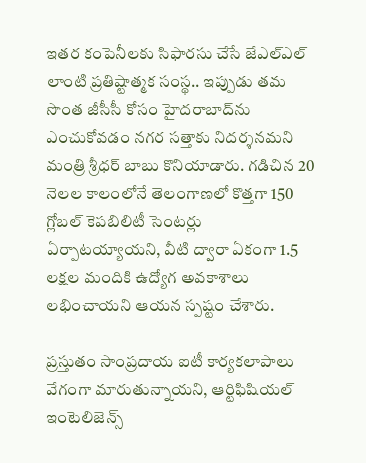ఇతర కంపెనీలకు సిఫారసు చేసే జేఎల్‌ఎల్ లాంటి ప్రతిష్టాత్మక సంస్థ.. ఇప్పుడు తమ సొంత జీసీసీ కోసం హైదరాబాద్‌ను ఎంచుకోవడం నగర సత్తాకు నిదర్శనమని మంత్రి శ్రీధర్ బాబు కొనియాడారు. గడిచిన 20 నెలల కాలంలోనే తెలంగాణలో కొత్తగా 150 గ్లోబల్ కెపబిలిటీ సెంటర్లు ఏర్పాటయ్యాయని, వీటి ద్వారా ఏకంగా 1.5 లక్షల మందికి ఉద్యోగ అవకాశాలు లభించాయని ఆయన స్పష్టం చేశారు.

ప్రస్తుతం సాంప్రదాయ ఐటీ కార్యకలాపాలు వేగంగా మారుతున్నాయని, ఆర్టిఫిషియల్ ఇంటెలిజెన్స్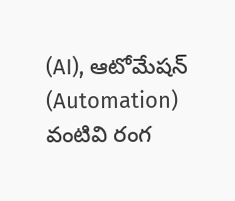(AI), ఆటోమేషన్ (Automation) వంటివి రంగ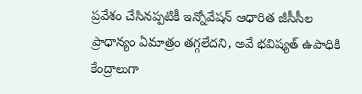ప్రవేశం చేసినప్పటికీ ఇన్నోవేషన్ ఆధారిత జీసీసీల ప్రాధాన్యం ఏమాత్రం తగ్గలేదని, అవే భవిష్యత్ ఉపాధికి కేంద్రాలుగా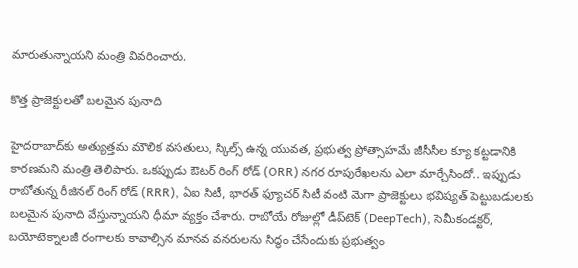మారుతున్నాయని మంత్రి వివరించారు.

కొత్త ప్రాజెక్టులతో బలమైన పునాది

హైదరాబాద్‌కు అత్యుత్తమ మౌలిక వసతులు, స్కిల్స్ ఉన్న యువత, ప్రభుత్వ ప్రోత్సాహమే జీసీసీల క్యూ కట్టడానికి కారణమని మంత్రి తెలిపారు. ఒకప్పుడు ఔటర్ రింగ్ రోడ్ (ORR) నగర రూపురేఖలను ఎలా మార్చేసిందో.. ఇప్పుడు రాబోతున్న రీజినల్ రింగ్ రోడ్ (RRR), ఏఐ సిటీ, భారత్ ఫ్యూచర్ సిటీ వంటి మెగా ప్రాజెక్టులు భవిష్యత్ పెట్టుబడులకు బలమైన పునాది వేస్తున్నాయని ధీమా వ్యక్తం చేశారు. రాబోయే రోజుల్లో డీప్‌టెక్ (DeepTech), సెమీకండక్టర్, బయోటెక్నాలజీ రంగాలకు కావాల్సిన మానవ వనరులను సిద్ధం చేసేందుకు ప్రభుత్వం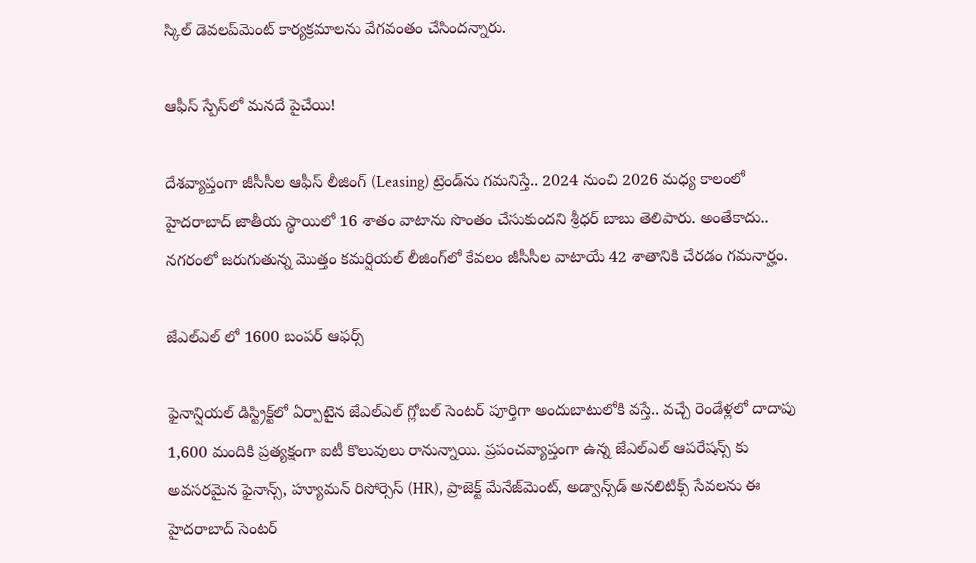స్కిల్ డెవలప్‌మెంట్ కార్యక్రమాలను వేగవంతం చేసిందన్నారు.

ఆఫీస్ స్పేస్‌లో మనదే పైచేయి!

దేశవ్యాప్తంగా జీసీసీల ఆఫీస్ లీజింగ్ (Leasing) ట్రెండ్‌ను గమనిస్తే.. 2024 నుంచి 2026 మధ్య కాలంలో హైదరాబాద్ జాతీయ స్థాయిలో 16 శాతం వాటాను సొంతం చేసుకుందని శ్రీధర్ బాబు తెలిపారు. అంతేకాదు.. నగరంలో జరుగుతున్న మొత్తం కమర్షియల్ లీజింగ్‌లో కేవలం జీసీసీల వాటాయే 42 శాతానికి చేరడం గమనార్హం.

జేఎల్‌ఎల్ లో 1600 బంపర్ ఆఫర్స్

ఫైనాన్షియల్ డిస్ట్రిక్ట్‌లో ఏర్పాటైన జేఎల్‌ఎల్ గ్లోబల్ సెంటర్ పూర్తిగా అందుబాటులోకి వస్తే.. వచ్చే రెండేళ్లలో దాదాపు 1,600 మందికి ప్రత్యక్షంగా ఐటీ కొలువులు రానున్నాయి. ప్రపంచవ్యాప్తంగా ఉన్న జేఎల్‌ఎల్ ఆపరేషన్స్ కు అవసరమైన ఫైనాన్స్, హ్యూమన్ రిసోర్సెస్ (HR), ప్రాజెక్ట్ మేనేజ్‌మెంట్, అడ్వాన్స్‌డ్ అనలిటిక్స్ సేవలను ఈ హైదరాబాద్ సెంటర్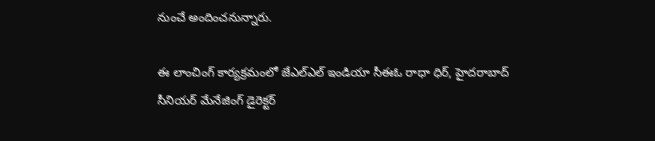నుంచే అందించనున్నారు.

ఈ లాంచింగ్ కార్యక్రమంలో జేఎల్‌ఎల్ ఇండియా సీఈఓ రాధా ధిర్, హైదరాబాద్ సీనియర్ మేనేజింగ్ డైరెక్టర్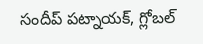సందీప్ పట్నాయక్, గ్లోబల్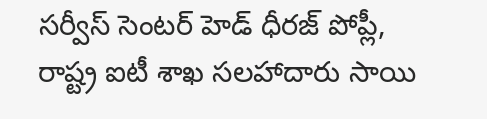సర్వీస్ సెంటర్ హెడ్ ధీరజ్ పోప్లీ, రాష్ట్ర ఐటీ శాఖ సలహాదారు సాయి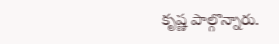కృష్ణ పాల్గొన్నారు.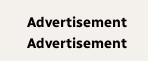Advertisement
Advertisement